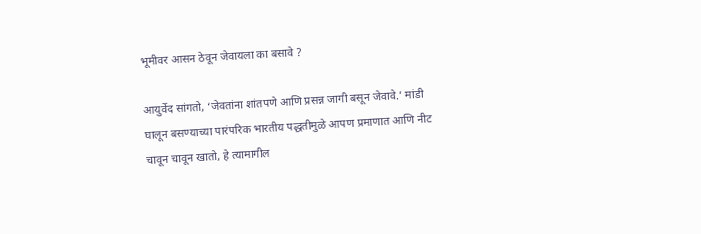भूमीवर आसन ठेवून जेवायला का बसावे ?

आयुर्वेद सांगतो, ‘जेवतांना शांतपणे आणि प्रसन्न जागी बसून जेवावे.’ मांडी घालून बसण्याच्या पारंपरिक भारतीय पद्धतीमुळे आपण प्रमाणात आणि नीट चावून चावून खातो, हे त्यामागील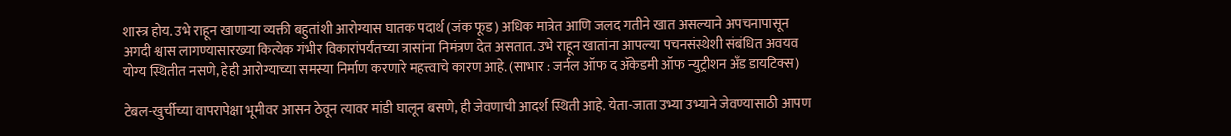शास्त्र होय. उभे राहून खाणार्‍या व्यक्ती बहुतांशी आरोग्यास घातक पदार्थ (जंक फूड) अधिक मात्रेत आणि जलद गतीने खात असल्याने अपचनापासून अगदी श्वास लागण्यासारख्या कित्येक गंभीर विकारांपर्यंतच्या त्रासांना निमंत्रण देत असतात. उभे राहून खातांना आपल्या पचनसंस्थेशी संबंधित अवयव योग्य स्थितीत नसणे, हेही आरोग्याच्या समस्या निर्माण करणारे महत्त्वाचे कारण आहे. (साभार : जर्नल ऑफ द ॲकेडमी ऑफ न्युट्रीशन अँड डायटिक्स)

टेबल-खुर्चीच्या वापरापेक्षा भूमीवर आसन ठेवून त्यावर मांडी घालून बसणे, ही जेवणाची आदर्श स्थिती आहे. येता-जाता उभ्या उभ्याने जेवण्यासाठी आपण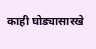काही घोड्यासारखे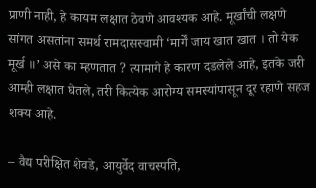प्राणी नाही, हे कायम लक्षात ठेवणे आवश्यक आहे. मूर्खांची लक्षणे सांगत असतांना समर्थ रामदासस्वामी ‘मार्गें जाय खात खात । तो येक मूर्ख ॥’ असे का म्हणतात ? त्यामागे हे कारण दडलेले आहे, इतके जरी आम्ही लक्षात घेतले, तरी कित्येक आरोग्य समस्यांपासून दूर रहाणे सहज शक्य आहे.

– वैद्य परीक्षित शेवडे, आयुर्वेद वाचस्पति,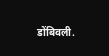डोंबिवली.